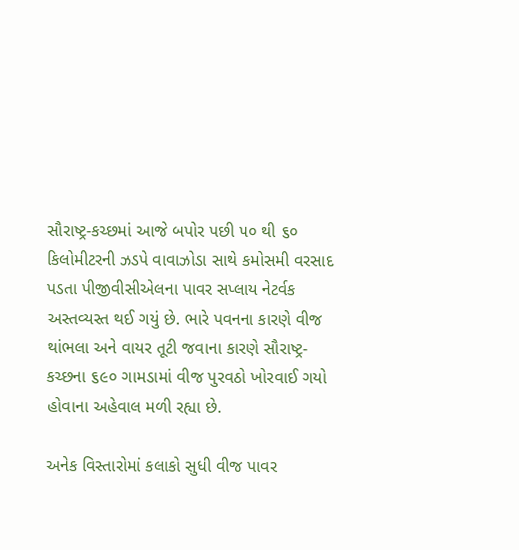સૌરાષ્ટ્ર-કચ્છમાં આજે બપોર પછી ૫૦ થી ૬૦ કિલોમીટરની ઝડપે વાવાઝોડા સાથે કમોસમી વરસાદ પડતા પીજીવીસીએલના પાવર સપ્લાય નેટર્વક અસ્તવ્યસ્ત થઈ ગયું છે. ભારે પવનના કારણે વીજ થાંભલા અને વાયર તૂટી જવાના કારણે સૌરાષ્ટ્ર-કચ્છના ૬૯૦ ગામડામાં વીજ પુરવઠો ખોરવાઈ ગયો હોવાના અહેવાલ મળી રહ્યા છે.

અનેક વિસ્તારોમાં કલાકો સુધી વીજ પાવર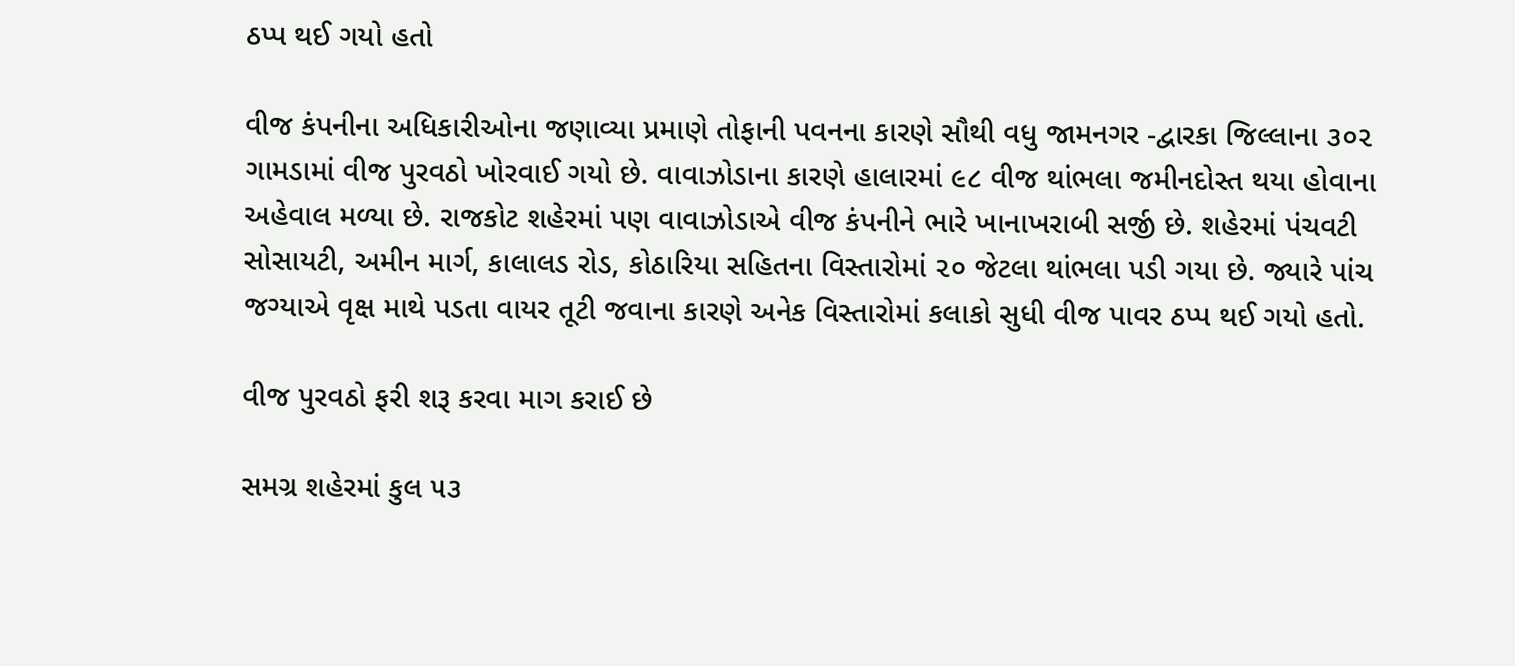ઠપ્પ થઈ ગયો હતો

વીજ કંપનીના અધિકારીઓના જણાવ્યા પ્રમાણે તોફાની પવનના કારણે સૌથી વધુ જામનગર -દ્વારકા જિલ્લાના ૩૦૨ ગામડામાં વીજ પુરવઠો ખોરવાઈ ગયો છે. વાવાઝોડાના કારણે હાલારમાં ૯૮ વીજ થાંભલા જમીનદોસ્ત થયા હોવાના અહેવાલ મળ્યા છે. રાજકોટ શહેરમાં પણ વાવાઝોડાએ વીજ કંપનીને ભારે ખાનાખરાબી સર્જી છે. શહેરમાં પંચવટી સોસાયટી, અમીન માર્ગ, કાલાલડ રોડ, કોઠારિયા સહિતના વિસ્તારોમાં ૨૦ જેટલા થાંભલા પડી ગયા છે. જ્યારે પાંચ જગ્યાએ વૃક્ષ માથે પડતા વાયર તૂટી જવાના કારણે અનેક વિસ્તારોમાં કલાકો સુધી વીજ પાવર ઠપ્પ થઈ ગયો હતો.

વીજ પુરવઠો ફરી શરૂ કરવા માગ કરાઈ છે

સમગ્ર શહેરમાં કુલ ૫૩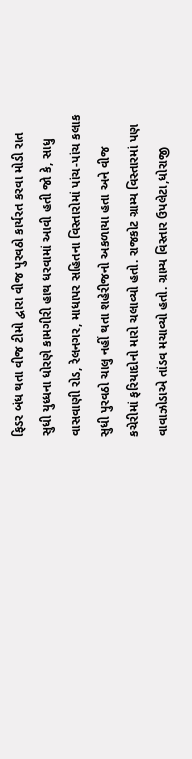ફિડર બંધ થતા વીજ ટીમો દ્વારા વીજ પુરવઠો કાર્યરત કરવા મોડી રાત સુધી યુધ્ધના ધોરણે કામગીરી હાથ ધરવામાં આવી હતી જો કે, સાધુ વાસવાણી રોડ, રેલનગર, માધાપર સહિતના વિસ્તારોમાં પાંચ-પાંચ કલાક સુધી પુરવઠો ચાલુ નહીં થતા શહેરીજનો અકળાયા હતા અને વીજ કચેરીમાં ફરિયાદોનો મારો ચલાવ્યો હતો. રાજકોટ ગ્રામ્ય વિસ્તારમાં પણ વાવાઝોડાએ તાંડવ મચાવ્યો હતો. ગ્રામ્ય વિસ્તાર ઉપલેટા,ધોરાજી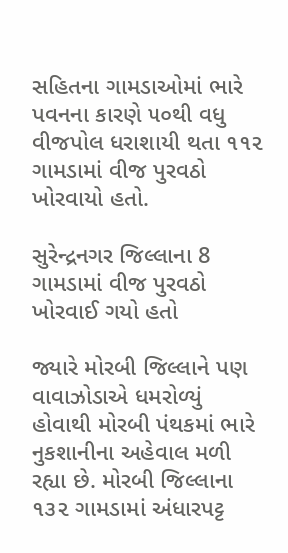સહિતના ગામડાઓમાં ભારે પવનના કારણે ૫૦થી વધુ વીજપોલ ધરાશાયી થતા ૧૧૨ ગામડામાં વીજ પુરવઠો ખોરવાયો હતો.

સુરેન્દ્રનગર જિલ્લાના 8 ગામડામાં વીજ પુરવઠો ખોરવાઈ ગયો હતો

જ્યારે મોરબી જિલ્લાને પણ વાવાઝોડાએ ધમરોળ્યું હોવાથી મોરબી પંથકમાં ભારે નુકશાનીના અહેવાલ મળી રહ્યા છે. મોરબી જિલ્લાના ૧૩૨ ગામડામાં અંધારપટ્ટ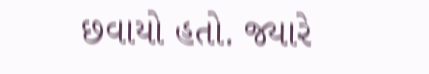છવાયો હતો. જ્યારે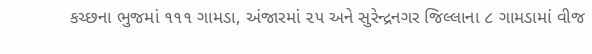કચ્છના ભુજમાં ૧૧૧ ગામડા, અંજારમાં ૨૫ અને સુરેન્દ્રનગર જિલ્લાના ૮ ગામડામાં વીજ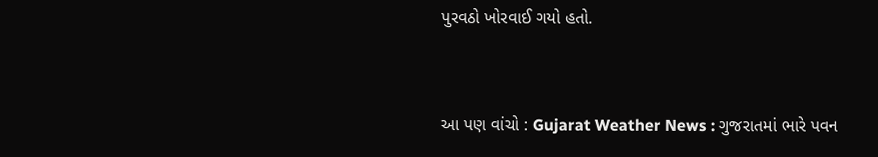પુરવઠો ખોરવાઈ ગયો હતો.


આ પણ વાંચો : Gujarat Weather News : ગુજરાતમાં ભારે પવન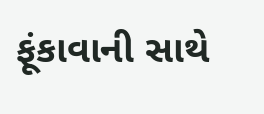ફૂંકાવાની સાથે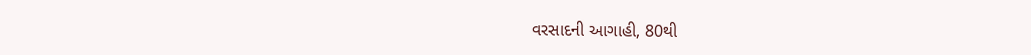વરસાદની આગાહી, 80થી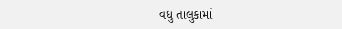વધુ તાલુકામાં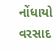નોંધાયો વરસાદ